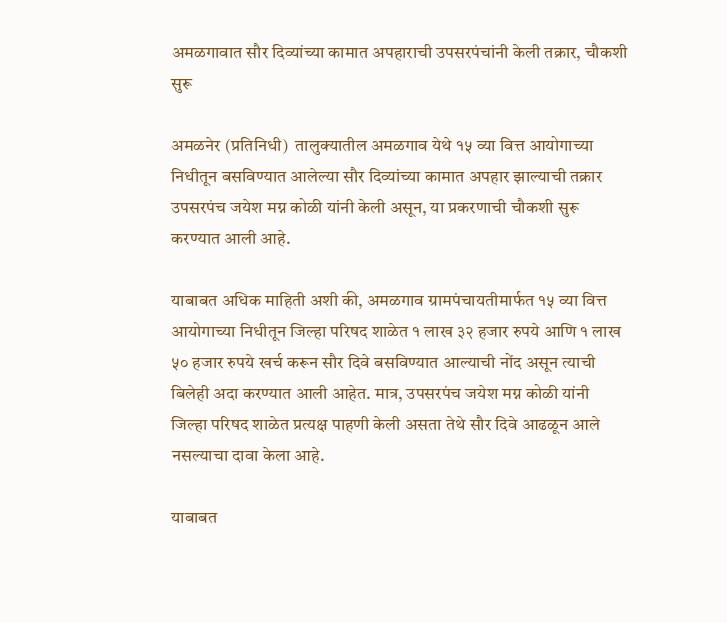अमळगावात सौर दिव्यांच्या कामात अपहाराची उपसरपंचांनी केली तक्रार, चौकशी सुरू

अमळनेर (प्रतिनिधी)  तालुक्यातील अमळगाव येथे १५ व्या वित्त आयोगाच्या निधीतून बसविण्यात आलेल्या सौर दिव्यांच्या कामात अपहार झाल्याची तक्रार उपसरपंच जयेश मग्न कोळी यांनी केली असून, या प्रकरणाची चौकशी सुरू करण्यात आली आहे.

याबाबत अधिक माहिती अशी की, अमळगाव ग्रामपंचायतीमार्फत १५ व्या वित्त आयोगाच्या निधीतून जिल्हा परिषद शाळेत १ लाख ३२ हजार रुपये आणि १ लाख ५० हजार रुपये खर्च करून सौर दिवे बसविण्यात आल्याची नोंद असून त्याची बिलेही अदा करण्यात आली आहेत. मात्र, उपसरपंच जयेश मग्न कोळी यांनी जिल्हा परिषद शाळेत प्रत्यक्ष पाहणी केली असता तेथे सौर दिवे आढळून आले नसल्याचा दावा केला आहे.

याबाबत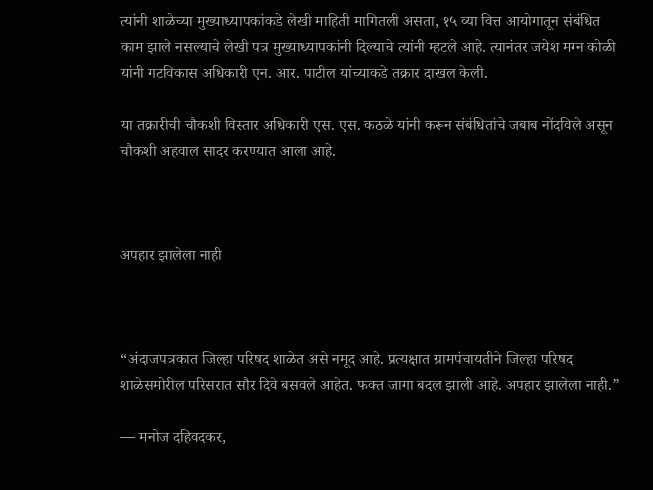त्यांनी शाळेच्या मुख्याध्यापकांकडे लेखी माहिती मागितली असता, १५ व्या वित्त आयोगातून संबंधित काम झाले नसल्याचे लेखी पत्र मुख्याध्यापकांनी दिल्याचे त्यांनी म्हटले आहे. त्यानंतर जयेश मग्न कोळी यांनी गटविकास अधिकारी एन. आर. पाटील यांच्याकडे तक्रार दाखल केली.

या तक्रारीची चौकशी विस्तार अधिकारी एस. एस. कठळे यांनी करून संबंधितांचे जबाब नोंदविले असून चौकशी अहवाल सादर करण्यात आला आहे.



अपहार झालेला नाही



“अंदाजपत्रकात जिल्हा परिषद शाळेत असे नमूद आहे. प्रत्यक्षात ग्रामपंचायतीने जिल्हा परिषद शाळेसमोरील परिसरात सौर दिवे बसवले आहेत. फक्त जागा बदल झाली आहे. अपहार झालेला नाही.”

— मनोज दहिवदकर,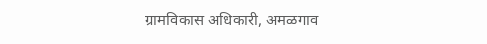ग्रामविकास अधिकारी, अमळगाव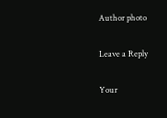Author photo

Leave a Reply

Your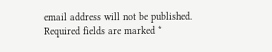email address will not be published. Required fields are marked *